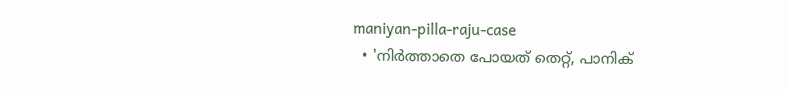maniyan-pilla-raju-case
  • 'നിര്‍ത്താതെ പോയത് തെറ്റ്, പാനിക്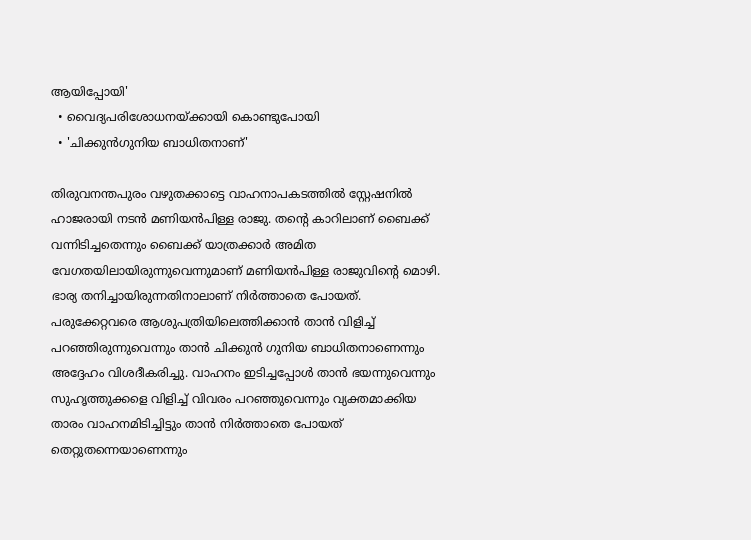ആയിപ്പോയി'
  • വൈദ്യപരിശോധനയ്ക്കായി കൊണ്ടുപോയി
  • 'ചിക്കുന്‍ഗുനിയ ബാധിതനാണ്'

തിരുവനന്തപുരം വഴുതക്കാട്ടെ വാഹനാപകടത്തില്‍ സ്റ്റേഷനില്‍ ഹാജരായി നടന്‍ മണിയന്‍പിള്ള രാജു. തന്‍റെ കാറിലാണ് ബൈക്ക് വന്നിടിച്ചതെന്നും ബൈക്ക് യാത്രക്കാര്‍ അമിത വേഗതയിലായിരുന്നുവെന്നുമാണ് മണിയന്‍പിള്ള രാജുവിന്‍റെ മൊഴി.  ഭാര്യ തനിച്ചായിരുന്നതിനാലാണ് നിര്‍ത്താതെ പോയത്. പരുക്കേറ്റവരെ ആശുപത്രിയിലെത്തിക്കാന്‍ താന്‍ വിളിച്ച് പറഞ്ഞിരുന്നുവെന്നും താന്‍ ചിക്കുന്‍ ഗുനിയ ബാധിതനാണെന്നും അദ്ദേഹം വിശദീകരിച്ചു. വാഹനം ഇടിച്ചപ്പോള്‍ താന്‍ ഭയന്നുവെന്നും സുഹൃത്തുക്കളെ വിളിച്ച് വിവരം പറഞ്ഞുവെന്നും വ്യക്തമാക്കിയ താരം വാഹനമിടിച്ചിട്ടും താന്‍ നിര്‍ത്താതെ പോയത് തെറ്റുതന്നെയാണെന്നും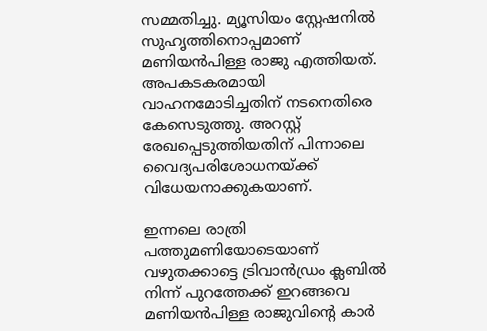സമ്മതിച്ചു. മ്യൂസിയം സ്റ്റേഷനില്‍ സുഹൃത്തിനൊപ്പമാണ് മണിയന്‍പിള്ള രാജു എത്തിയത്. അപകടകരമായി വാഹനമോടിച്ചതിന് നടനെതിരെ കേസെടുത്തു. അറസ്റ്റ് രേഖപ്പെടുത്തിയതിന് പിന്നാലെ വൈദ്യപരിശോധനയ്ക്ക് വിധേയനാക്കുകയാണ്.

ഇന്നലെ രാത്രി പത്തുമണിയോടെയാണ് വഴുതക്കാട്ടെ ട്രിവാന്‍ഡ്രം ക്ലബില്‍ നിന്ന് പുറത്തേക്ക് ഇറങ്ങവെ മണിയന്‍പിള്ള രാജുവിന്‍റെ കാര്‍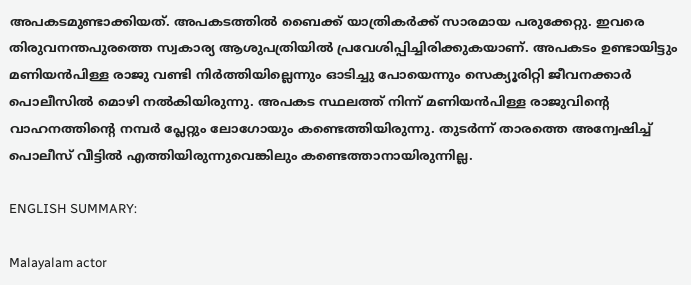അപകടമുണ്ടാക്കിയത്. അപകടത്തില്‍ ബൈക്ക് യാത്രികര്‍ക്ക് സാരമായ പരുക്കേറ്റു. ഇവരെ തിരുവനന്തപുരത്തെ സ്വകാര്യ ആശുപത്രിയില്‍ പ്രവേശിപ്പിച്ചിരിക്കുകയാണ്. അപകടം ഉണ്ടായിട്ടും മണിയന്‍പിള്ള രാജു വണ്ടി നിര്‍ത്തിയില്ലെന്നും ഓടിച്ചു പോയെന്നും സെക്യൂരിറ്റി ജീവനക്കാര്‍ പൊലീസില്‍ മൊഴി നല്‍കിയിരുന്നു. അപകട സ്ഥലത്ത് നിന്ന് മണിയന്‍പിള്ള രാജുവിന്‍റെ വാഹനത്തിന്‍റെ നമ്പര്‍ പ്ലേറ്റും ലോഗോയും കണ്ടെത്തിയിരുന്നു. തുടര്‍ന്ന് താരത്തെ അന്വേഷിച്ച് പൊലീസ് വീട്ടില്‍ എത്തിയിരുന്നുവെങ്കിലും കണ്ടെത്താനായിരുന്നില്ല.

ENGLISH SUMMARY:

Malayalam actor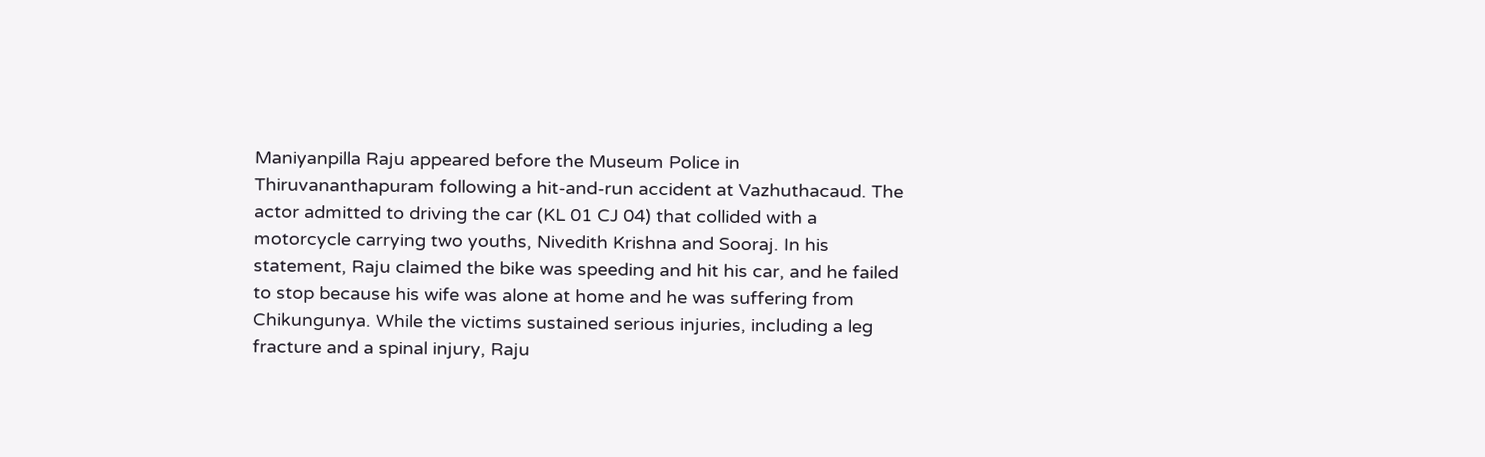Maniyanpilla Raju appeared before the Museum Police in Thiruvananthapuram following a hit-and-run accident at Vazhuthacaud. The actor admitted to driving the car (KL 01 CJ 04) that collided with a motorcycle carrying two youths, Nivedith Krishna and Sooraj. In his statement, Raju claimed the bike was speeding and hit his car, and he failed to stop because his wife was alone at home and he was suffering from Chikungunya. While the victims sustained serious injuries, including a leg fracture and a spinal injury, Raju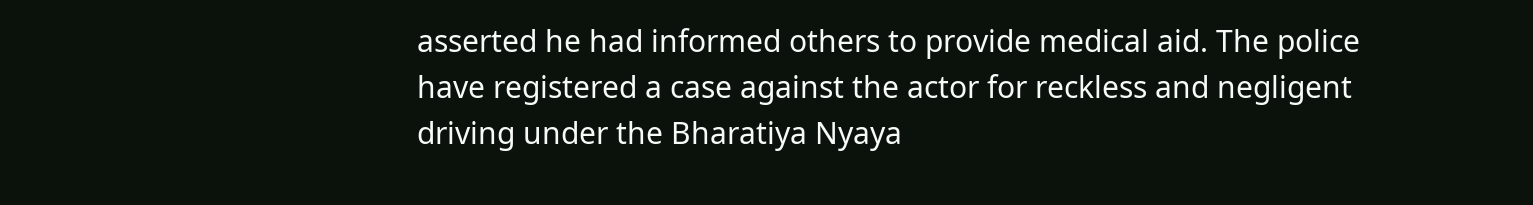asserted he had informed others to provide medical aid. The police have registered a case against the actor for reckless and negligent driving under the Bharatiya Nyaya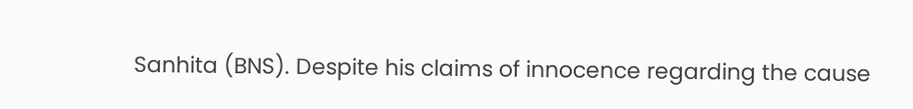Sanhita (BNS). Despite his claims of innocence regarding the cause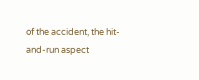of the accident, the hit-and-run aspect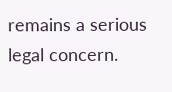remains a serious legal concern.